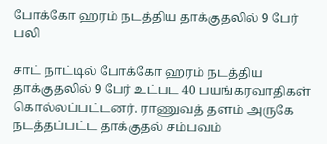போக்கோ ஹரம் நடத்திய தாக்குதலில் 9 பேர் பலி

சாட் நாட்டில் போக்கோ ஹரம் நடத்திய தாக்குதலில் 9 பேர் உட்பட 40 பயங்கரவாதிகள் கொல்லப்பட்டனர். ராணுவத் தளம் அருகே நடத்தப்பட்ட தாக்குதல் சம்பவம்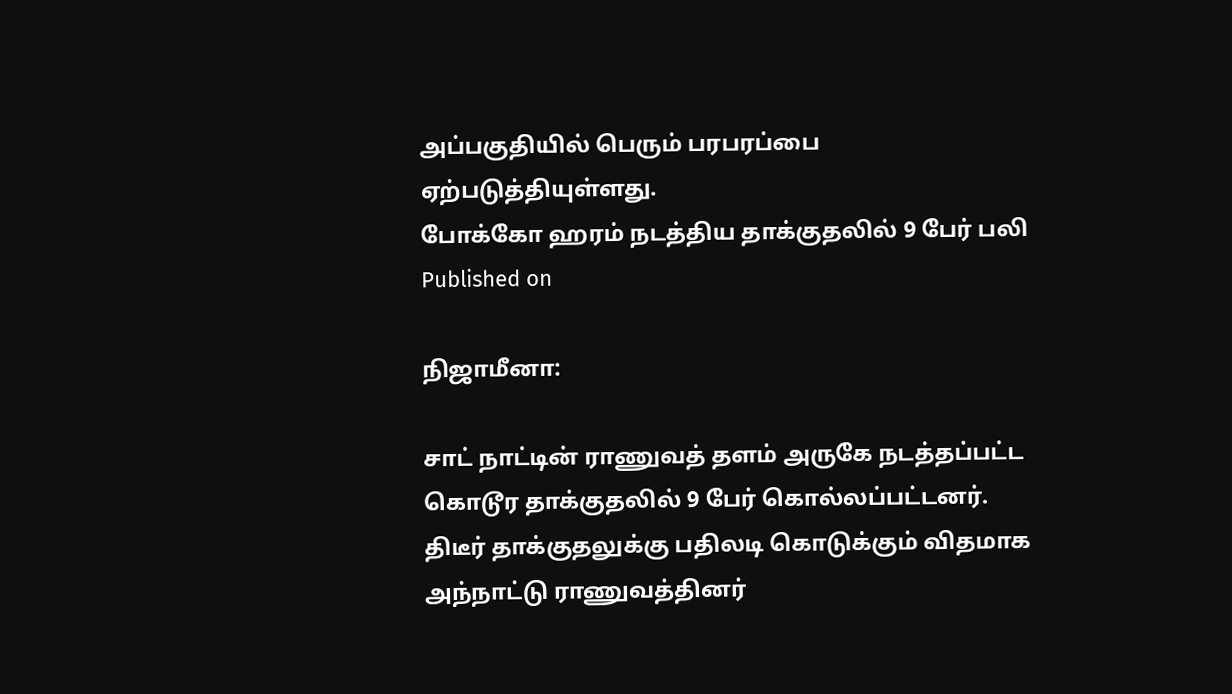அப்பகுதியில் பெரும் பரபரப்பை ஏற்படுத்தியுள்ளது.
போக்கோ ஹரம் நடத்திய தாக்குதலில் 9 பேர் பலி
Published on

நிஜாமீனா:

சாட் நாட்டின் ராணுவத் தளம் அருகே நடத்தப்பட்ட கொடூர தாக்குதலில் 9 பேர் கொல்லப்பட்டனர். திடீர் தாக்குதலுக்கு பதிலடி கொடுக்கும் விதமாக அந்நாட்டு ராணுவத்தினர்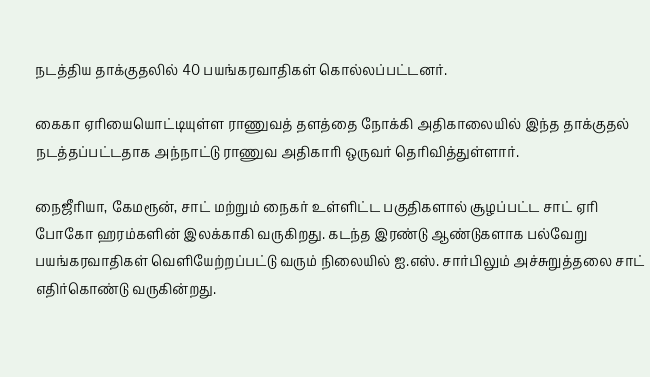நடத்திய தாக்குதலில் 40 பயங்கரவாதிகள் கொல்லப்பட்டனர்.

கைகா ஏரியையொட்டியுள்ள ராணுவத் தளத்தை நோக்கி அதிகாலையில் இந்த தாக்குதல் நடத்தப்பட்டதாக அந்நாட்டு ராணுவ அதிகாரி ஒருவர் தெரிவித்துள்ளார்.

நைஜீரியா, கேமரூன், சாட் மற்றும் நைகர் உள்ளிட்ட பகுதிகளால் சூழப்பட்ட சாட் ஏரி போகோ ஹரம்களின் இலக்காகி வருகிறது. கடந்த இரண்டு ஆண்டுகளாக பல்வேறு பயங்கரவாதிகள் வெளியேற்றப்பட்டு வரும் நிலையில் ஐ.எஸ். சார்பிலும் அச்சுறுத்தலை சாட் எதிர்கொண்டு வருகின்றது.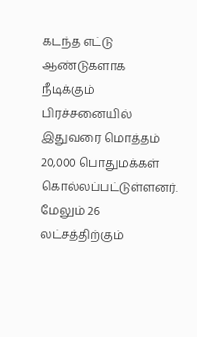கடந்த எட்டு ஆண்டுகளாக நீடிக்கும் பிரச்சனையில் இதுவரை மொத்தம் 20,000 பொதுமக்கள் கொல்லப்பட்டுள்ளனர். மேலும் 26 லட்சத்திற்கும்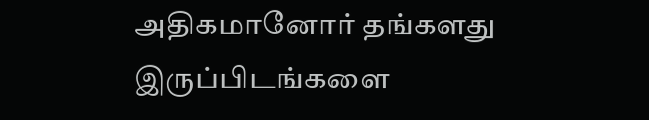அதிகமானோர் தங்களது இருப்பிடங்களை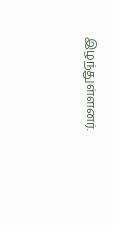இழந்துள்ளனர்.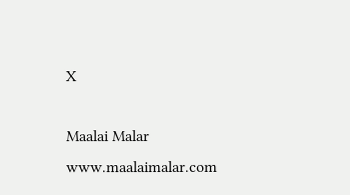X

Maalai Malar
www.maalaimalar.com